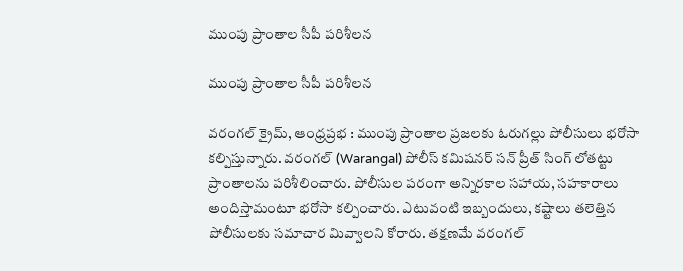ముంపు ప్రాంతాల సీపీ ప‌రిశీల‌న‌

ముంపు ప్రాంతాల సీపీ ప‌రిశీల‌న‌

వరంగల్ క్రైమ్, ఆంధ్ర‌ప్ర‌భ : ముంపు ప్రాంతాల ప్రజలకు ఓరుగల్లు పోలీసులు భరోసా క‌ల్పిస్తున్నారు. వరంగల్ (Warangal) పోలీస్ కమిషనర్ సన్ ప్రీత్ సింగ్ లోతట్టు ప్రాంతాలను ప‌రిశీలించారు. పోలీసుల పరంగా అన్నిరకాల సహాయ, సహకారాలు అందిస్తామంటూ భరోసా కల్పించారు. ఎటువంటి ఇబ్బందులు, కష్టాలు తలెత్తిన పోలీసులకు సమాచార మివ్వాలని కోరారు. తక్షణమే వరంగల్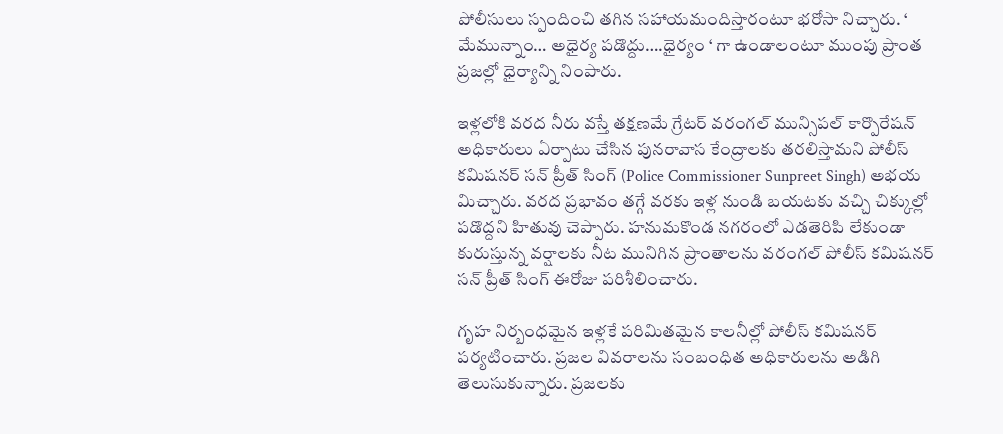పోలీసులు స్పందించి తగిన సహాయమందిస్తారంటూ భరోసా నిచ్చారు. ‘ మేమున్నాం… అధైర్య పడొద్దు….ధైర్యం ‘ గా ఉండాలంటూ ముంపు ప్రాంత ప్రజల్లో ధైర్యాన్ని నింపారు.

ఇళ్లలోకి వరద నీరు వస్తే తక్షణమే గ్రేటర్ వరంగల్ మున్సిపల్ కార్పొరేష‌న్‌ అధికారులు ఏర్పాటు చేసిన పునరావాస కేంద్రాలకు తరలిస్తామని పోలీస్ కమిషనర్ సన్ ప్రీత్ సింగ్ (Police Commissioner Sunpreet Singh) అభయ మిచ్చారు. వరద ప్రభావం తగ్గే వరకు ఇళ్ల‌ నుండి బయటకు వచ్చి చిక్కుల్లో పడొద్దని హితువు చెప్పారు. హనుమకొండ నగరంలో ఎడతెరిపి లేకుండా కురుస్తున్న వర్షాలకు నీట మునిగిన ప్రాంతాలను వరంగల్ పోలీస్ కమిషనర్ సన్ ప్రీత్ సింగ్ ఈరోజు ప‌రిశీలించారు.

గృహ నిర్బంధమైన ఇళ్ల‌కే పరిమితమైన కాలనీల్లో పోలీస్ కమిషనర్ పర్యటించారు. ప్రజల వివరాలను సంబంధిత అధికారులను అడిగి తెలుసుకున్నారు. ప్రజలకు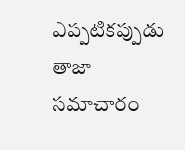ఎప్పటికప్పుడు తాజా సమాచారం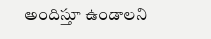అందిస్తూ ఉండాలని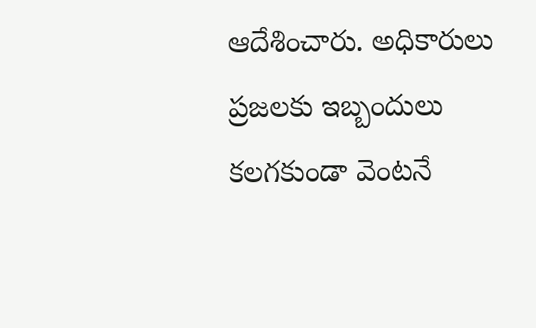ఆదేశించారు. అధికారులు ప్రజలకు ఇబ్బందులు కలగకుండా వెంటనే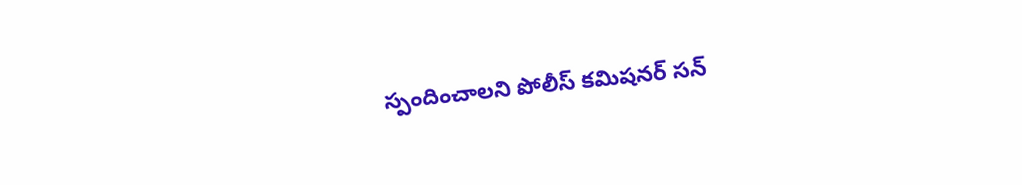స్పందించాలని పోలీస్ కమిషనర్ సన్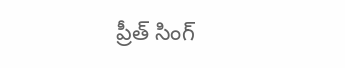ప్రీత్ సింగ్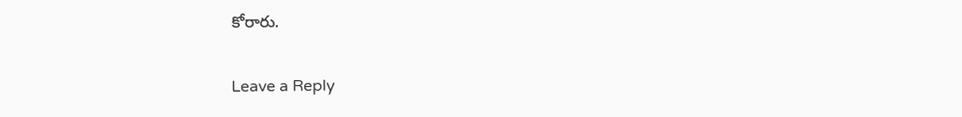కోరారు.

Leave a Reply